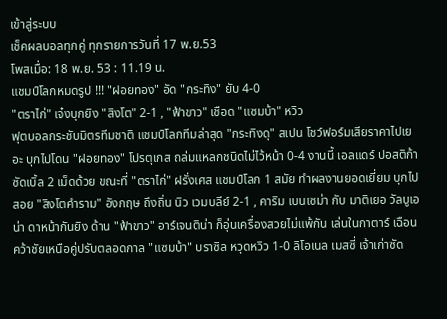เข้าสู่ระบบ
เช็คผลบอลทุกคู่ ทุกรายการวันที่ 17 พ.ย.53
โพสเมื่อ: 18 พ.ย. 53 : 11.19 น.
แชมป์โลกหมดรูป !!! "ฝอยทอง" อัด "กระทิง" ยับ 4-0
"ตราไก่" เจ๋งบุกยิง "สิงโต" 2-1 , "ฟ้าขาว" เชือด "แซมบ้า" หวิว
ฟุตบอลกระชับมิตรทีมชาติ แชมป์โลกทีมล่าสุด "กระทิงดุ" สเปน โชว์ฟอร์มเสียราคาไปเยอะ บุกไปโดน "ฝอยทอง" โปรตุเกส ถล่มแหลกชนิดไม่ไว้หน้า 0-4 งานนี้ เอลแดร์ ปอสติก้า ซัดเบิ้ล 2 เม็ดด้วย ขณะที่ "ตราไก่" ฝรั่งเศส แชมป์โลก 1 สมัย ทำผลงานยอดเยี่ยม บุกไปสอย "สิงโตคำราม" อังกฤษ ถึงถิ่น นิว เวมบลีย์ 2-1 , คาริม เบนเซม่า กับ มาติเยอ วัลบูเอน่า ดาหน้ากันยิง ด้าน "ฟ้าขาว" อาร์เจนติน่า ก็อุ่นเครื่องสวยไม่แพ้กัน เล่นในกาตาร์ เฉือนคว้าชัยเหนือคู่ปรับตลอดกาล "แซมบ้า" บราซิล หวุดหวิว 1-0 ลิโอเนล เมสซี่ เจ้าเก่าซัด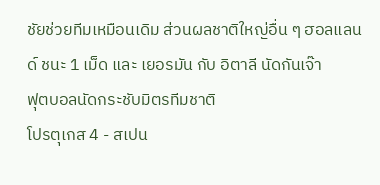ชัยช่วยทีมเหมือนเดิม ส่วนผลชาติใหญ่อื่น ๆ ฮอลแลนด์ ชนะ 1 เม็ด และ เยอรมัน กับ อิตาลี นัดกันเจ๊า
ฟุตบอลนัดกระชับมิตรทีมชาติ
โปรตุเกส 4 - สเปน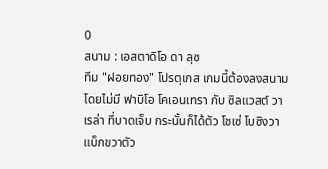0
สนาม : เอสตาดิโอ ดา ลุซ
ทีม "ฝอยทอง" โปรตุเกส เกมนี้ต้องลงสนามโดยไม่มี ฟาบิโอ โคเอนเทรา กับ ซิลแวสต์ วาเรล่า ที่บาดเจ็บ กระนั้นก็ได้ตัว โชเซ่ โบซิงวา แบ็กขวาตัว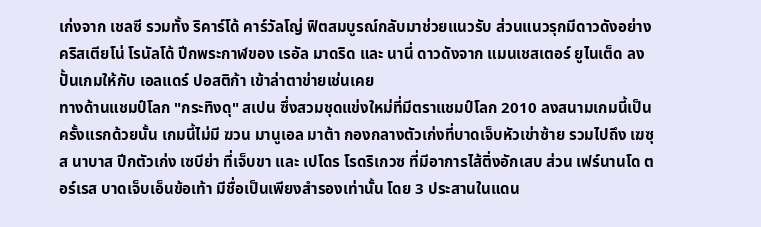เก่งจาก เชลซี รวมทั้ง ริคาร์โด้ คาร์วัลโญ่ ฟิตสมบูรณ์กลับมาช่วยแนวรับ ส่วนแนวรุกมีดาวดังอย่าง คริสเตียโน่ โรนัลโด้ ปีกพระกาฬของ เรอัล มาดริด และ นานี่ ดาวดังจาก แมนเชสเตอร์ ยูไนเต็ด ลงปั้นเกมให้กับ เอลแดร์ ปอสติก้า เข้าล่าตาข่ายเช่นเคย
ทางด้านแชมป์โลก "กระทิงดุ" สเปน ซึ่งสวมชุดแข่งใหม่ที่มีตราแชมป์โลก 2010 ลงสนามเกมนี้เป็นครั้งแรกด้วยนั้น เกมนี้ไม่มี ฆวน มานูเอล มาต้า กองกลางตัวเก่งที่บาดเจ็บหัวเข่าซ้าย รวมไปถึง เฆซุส นาบาส ปีกตัวเก่ง เซบีย่า ที่เจ็บขา และ เปโดร โรดริเกวซ ที่มีอาการไส้ติ่งอักเสบ ส่วน เฟร์นานโด ตอร์เรส บาดเจ็บเอ็นข้อเท้า มีชื่อเป็นเพียงสำรองเท่านั้น โดย 3 ประสานในแดน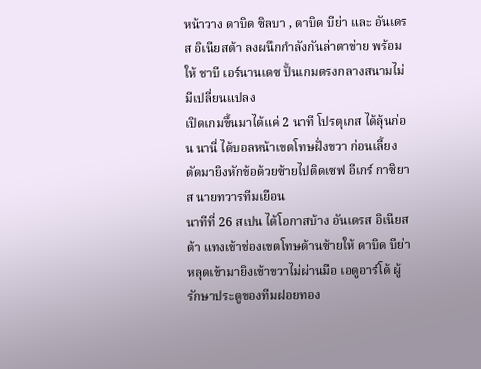หน้าวาง ดาบิด ซิลบา , ดาบิด บีย่า และ อันเดรส อิเนียสต้า ลงผนึกกำลังกันล่าตาข่าย พร้อมให้ ชาบี เอร์นานเดซ ปั้นเกมตรงกลางสนามไม่มีเปลี่ยนแปลง
เปิดเกมขึ้นมาได้แค่ 2 นาที โปรตุเกส ได้ลุ้นก่อน นานี่ ได้บอลหน้าเขตโทษฝั่งขวา ก่อนเลี้ยงตัดมายิงหักข้อด้วยซ้ายไปติดเซฟ อีเกร์ กาซิยาส นายทวารทีมเยือน
นาทีที่ 26 สเปน ได้โอกาสบ้าง อันเดรส อิเนียสต้า แทงเข้าช่องเขตโทษด้านซ้ายให้ ดาบิด บีย่า หลุดเข้ามายิงเข้าขวาไม่ผ่านมือ เอดูอาร์โด้ ผู้รักษาประตูของทีมฝอยทอง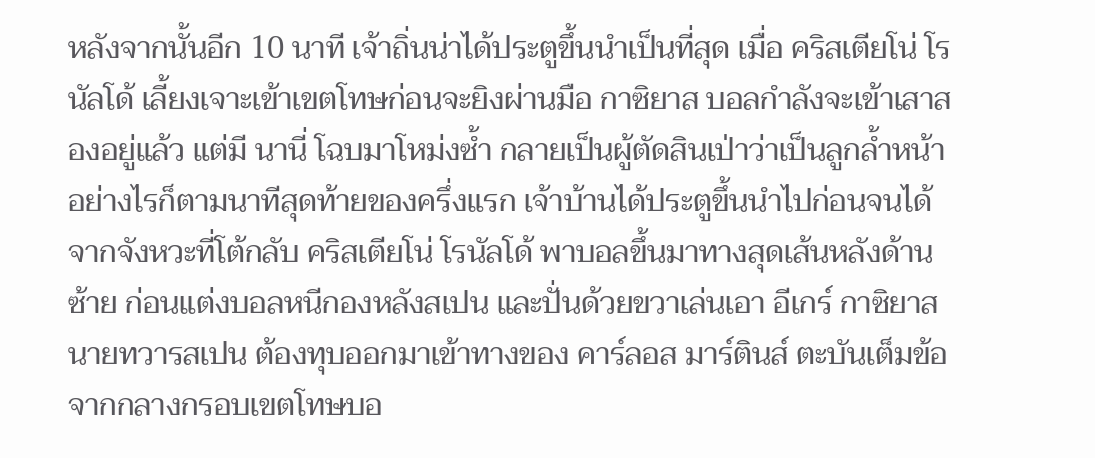หลังจากนั้นอีก 10 นาที เจ้าถิ่นน่าได้ประตูขึ้นนำเป็นที่สุด เมื่อ คริสเตียโน่ โรนัลโด้ เลี้ยงเจาะเข้าเขตโทษก่อนจะยิงผ่านมือ กาซิยาส บอลกำลังจะเข้าเสาสองอยู่แล้ว แต่มี นานี่ โฉบมาโหม่งซ้ำ กลายเป็นผู้ตัดสินเป่าว่าเป็นลูกล้ำหน้า
อย่างไรก็ตามนาทีสุดท้ายของครึ่งแรก เจ้าบ้านได้ประตูขึ้นนำไปก่อนจนได้จากจังหวะที่โต้กลับ คริสเตียโน่ โรนัลโด้ พาบอลขึ้นมาทางสุดเส้นหลังด้านซ้าย ก่อนแต่งบอลหนีกองหลังสเปน และปั่นด้วยขวาเล่นเอา อีเกร์ กาซิยาส นายทวารสเปน ต้องทุบออกมาเข้าทางของ คาร์ลอส มาร์ตินส์ ตะบันเต็มข้อจากกลางกรอบเขตโทษบอ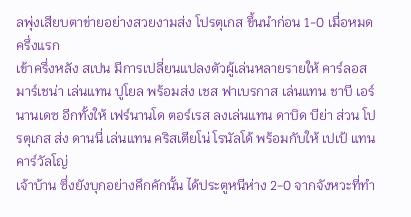ลพุ่งเสียบตาข่ายอย่างสวยงามส่ง โปรตุเกส ขึ้นนำก่อน 1-0 เมื่อหมดครึ่งแรก
เข้าครึ่งหลัง สเปน มีการเปลี่ยนแปลงตัวผู้เล่นหลายรายให้ คาร์ลอส มาร์เชน่า เล่นแทน ปูโยล พร้อมส่ง เชส ฟาเบรกาส เล่นแทน ชาบี เอร์นานเดซ อีกทั้งให้ เฟร์นานโด ตอร์เรส ลงเล่นแทน ดาบิด บีย่า ส่วน โปรตุเกส ส่ง ดานนี่ เล่นแทน คริสเตียโน่ โรนัลโด้ พร้อมกับให้ เปเป้ แทน คาร์วัลโญ่
เจ้าบ้าน ซึ่งยังบุกอย่างคึกคักนั้น ได้ประตูหนีห่าง 2-0 จากจังหวะที่ทำ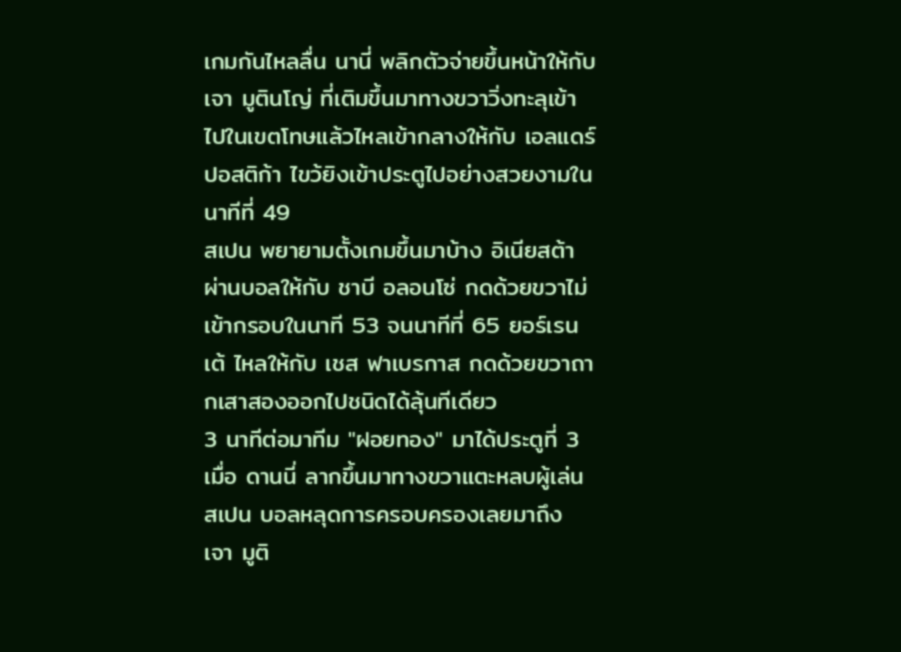เกมกันไหลลื่น นานี่ พลิกตัวจ่ายขึ้นหน้าให้กับ เจา มูตินโญ่ ที่เติมขึ้นมาทางขวาวิ่งทะลุเข้าไปในเขตโทษแล้วไหลเข้ากลางให้กับ เอลแดร์ ปอสติก้า ไขว้ยิงเข้าประตูไปอย่างสวยงามในนาทีที่ 49
สเปน พยายามตั้งเกมขึ้นมาบ้าง อิเนียสต้า ผ่านบอลให้กับ ชาบี อลอนโซ่ กดด้วยขวาไม่เข้ากรอบในนาที 53 จนนาทีที่ 65 ยอร์เรนเต้ ไหลให้กับ เชส ฟาเบรกาส กดด้วยขวาถากเสาสองออกไปชนิดได้ลุ้นทีเดียว
3 นาทีต่อมาทีม "ฝอยทอง" มาได้ประตูที่ 3 เมื่อ ดานนี่ ลากขึ้นมาทางขวาแตะหลบผู้เล่นสเปน บอลหลุดการครอบครองเลยมาถึง เจา มูติ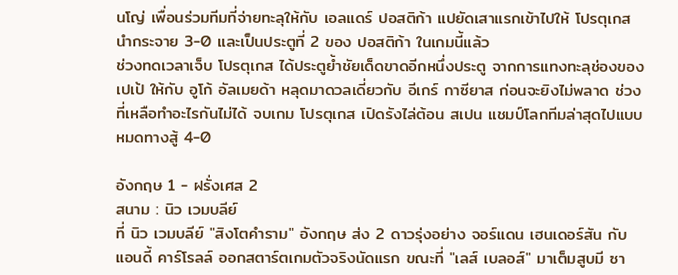นโญ่ เพื่อนร่วมทีมที่จ่ายทะลุให้กับ เอลแดร์ ปอสติก้า แปยัดเสาแรกเข้าไปให้ โปรตุเกส นำกระจาย 3-0 และเป็นประตูที่ 2 ของ ปอสติก้า ในเกมนี้แล้ว
ช่วงทดเวลาเจ็บ โปรตุเกส ได้ประตูย้ำชัยเด็ดขาดอีกหนึ่งประตู จากการแทงทะลุช่องของ เปเป้ ให้กับ อูโก้ อัลเมยด้า หลุดมาดวลเดี่ยวกับ อีเกร์ กาซียาส ก่อนจะยิงไม่พลาด ช่วงที่เหลือทำอะไรกันไม่ได้ จบเกม โปรตุเกส เปิดรังไล่ต้อน สเปน แชมป์โลกทีมล่าสุดไปแบบหมดทางสู้ 4-0

อังกฤษ 1 - ฝรั่งเศส 2
สนาม : นิว เวมบลีย์
ที่ นิว เวมบลีย์ "สิงโตคำราม" อังกฤษ ส่ง 2 ดาวรุ่งอย่าง จอร์แดน เฮนเดอร์สัน กับ แอนดี้ คาร์โรลล์ ออกสตาร์ตเกมตัวจริงนัดแรก ขณะที่ "เลส์ เบลอส์" มาเต็มสูบมี ซา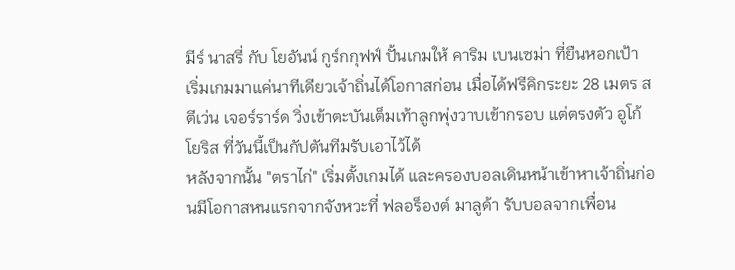มีร์ นาสรี่ กับ โยอันน์ กูร์กกุฟฟ์ ปั้นเกมให้ คาริม เบนเซม่า ที่ยืนหอกเป้า
เริ่มเกมมาแค่นาทีเดียวเจ้าถิ่นได้โอกาสก่อน เมื่อได้ฟรีคิกระยะ 28 เมตร สตีเว่น เจอร์ราร์ด วิ่งเข้าตะบันเต็มเท้าลูกพุ่งวาบเข้ากรอบ แต่ตรงตัว อูโก้ โยริส ที่วันนี้เป็นกัปตันทีมรับเอาไว้ได้
หลังจากนั้น "ตราไก่" เริ่มตั้งเกมได้ และครองบอลเดินหน้าเข้าหาเจ้าถิ่นก่อนมีโอกาสหนแรกจากจังหวะที่ ฟลอร็องต์ มาลูด้า รับบอลจากเพื่อน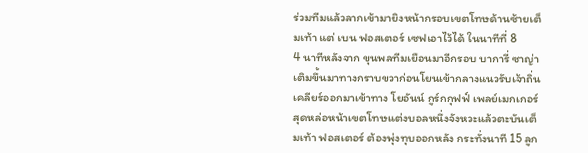ร่วมทีมแล้วลากเข้ามายิงหน้ากรอบเขตโทษด้านซ้ายเต็มเท้า แต่ เบน ฟอสเตอร์ เซฟเอาไว้ได้ ในนาทีที่ 8
4 นาทีหลังจาก ขุนพลทีมเยือนมาอีกรอบ บาการี่ ซาญ่า เติมขึ้นมาทางกราบขวาก่อนโยนเข้ากลางแนวรับเจ้าถิ่นเคลียร์ออกมาเข้าทาง โยอันน์ กูร์กกุฟฟ์ เพลย์เมกเกอร์สุดหล่อหน้าเขตโทษแต่งบอลหนึ่งจังหวะแล้วตะบันเต็มเท้า ฟอสเตอร์ ต้องพุ่งทุบออกหลัง กระทั่งนาที 15 ลูก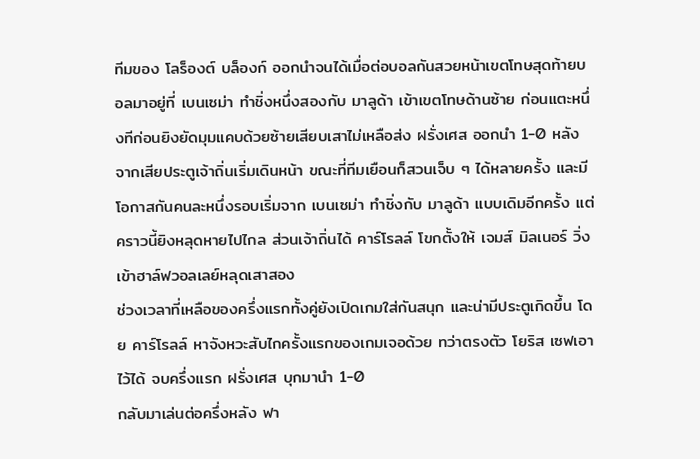ทีมของ โลร็องต์ บล็องก์ ออกนำจนได้เมื่อต่อบอลกันสวยหน้าเขตโทษสุดท้ายบอลมาอยู่ที่ เบนเซม่า ทำชิ่งหนึ่งสองกับ มาลูด้า เข้าเขตโทษด้านซ้าย ก่อนแตะหนึ่งทีก่อนยิงยัดมุมแคบด้วยซ้ายเสียบเสาไม่เหลือส่ง ฝรั่งเศส ออกนำ 1-0 หลังจากเสียประตูเจ้าถิ่นเริ่มเดินหน้า ขณะที่ทีมเยือนก็สวนเจ็บ ๆ ได้หลายครั้ง และมีโอกาสกันคนละหนึ่งรอบเริ่มจาก เบนเซม่า ทำชิ่งกับ มาลูด้า แบบเดิมอีกครั้ง แต่คราวนี้ยิงหลุดหายไปไกล ส่วนเจ้าถิ่นได้ คาร์โรลล์ โขกตั้งให้ เจมส์ มิลเนอร์ วิ่งเข้าฮาล์ฟวอลเลย์หลุดเสาสอง
ช่วงเวลาที่เหลือของครึ่งแรกทั้งคู่ยังเปิดเกมใส่กันสนุก และน่ามีประตูเกิดขึ้น โดย คาร์โรลล์ หาจังหวะสับไกครั้งแรกของเกมเจอด้วย ทว่าตรงตัว โยริส เซฟเอาไว้ได้ จบครึ่งแรก ฝรั่งเศส บุกมานำ 1-0
กลับมาเล่นต่อครึ่งหลัง ฟา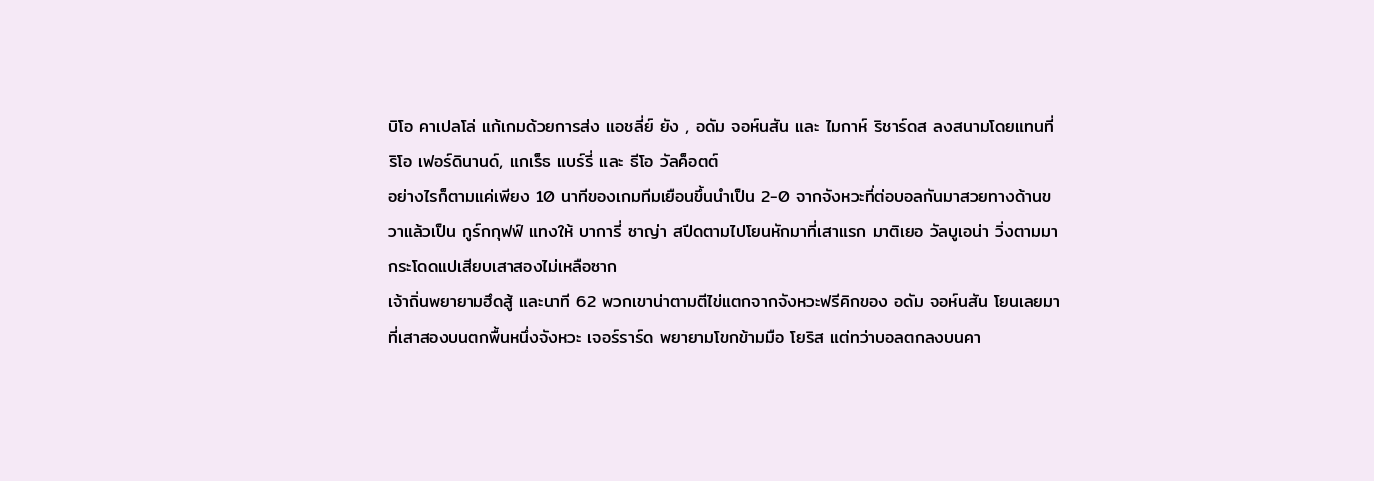บิโอ คาเปลโล่ แก้เกมด้วยการส่ง แอชลี่ย์ ยัง , อดัม จอห์นสัน และ ไมกาห์ ริชาร์ดส ลงสนามโดยแทนที่ ริโอ เฟอร์ดินานด์, แกเร็ธ แบร์รี่ และ ธีโอ วัลค็อตต์
อย่างไรก็ตามแค่เพียง 10 นาทีของเกมทีมเยือนขึ้นนำเป็น 2-0 จากจังหวะที่ต่อบอลกันมาสวยทางด้านขวาแล้วเป็น กูร์กกุฟฟ์ แทงให้ บาการี่ ซาญ่า สปีดตามไปโยนหักมาที่เสาแรก มาติเยอ วัลบูเอน่า วิ่งตามมากระโดดแปเสียบเสาสองไม่เหลือซาก
เจ้าถิ่นพยายามฮึดสู้ และนาที 62 พวกเขาน่าตามตีไข่แตกจากจังหวะฟรีคิกของ อดัม จอห์นสัน โยนเลยมาที่เสาสองบนตกพื้นหนึ่งจังหวะ เจอร์ราร์ด พยายามโขกข้ามมือ โยริส แต่ทว่าบอลตกลงบนคา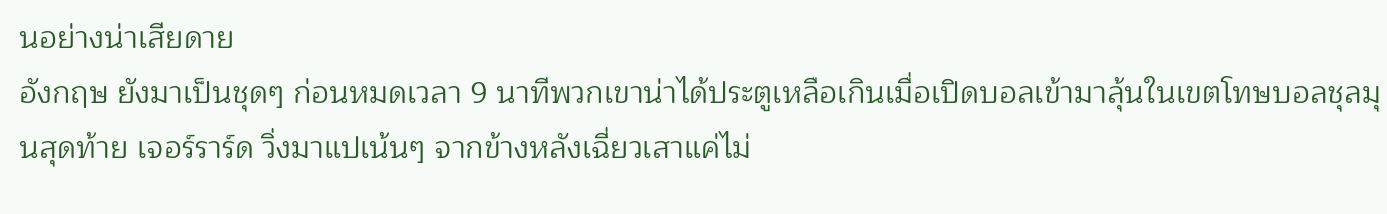นอย่างน่าเสียดาย
อังกฤษ ยังมาเป็นชุดๆ ก่อนหมดเวลา 9 นาทีพวกเขาน่าได้ประตูเหลือเกินเมื่อเปิดบอลเข้ามาลุ้นในเขตโทษบอลชุลมุนสุดท้าย เจอร์ราร์ด วิ่งมาแปเน้นๆ จากข้างหลังเฉี่ยวเสาแค่ไม่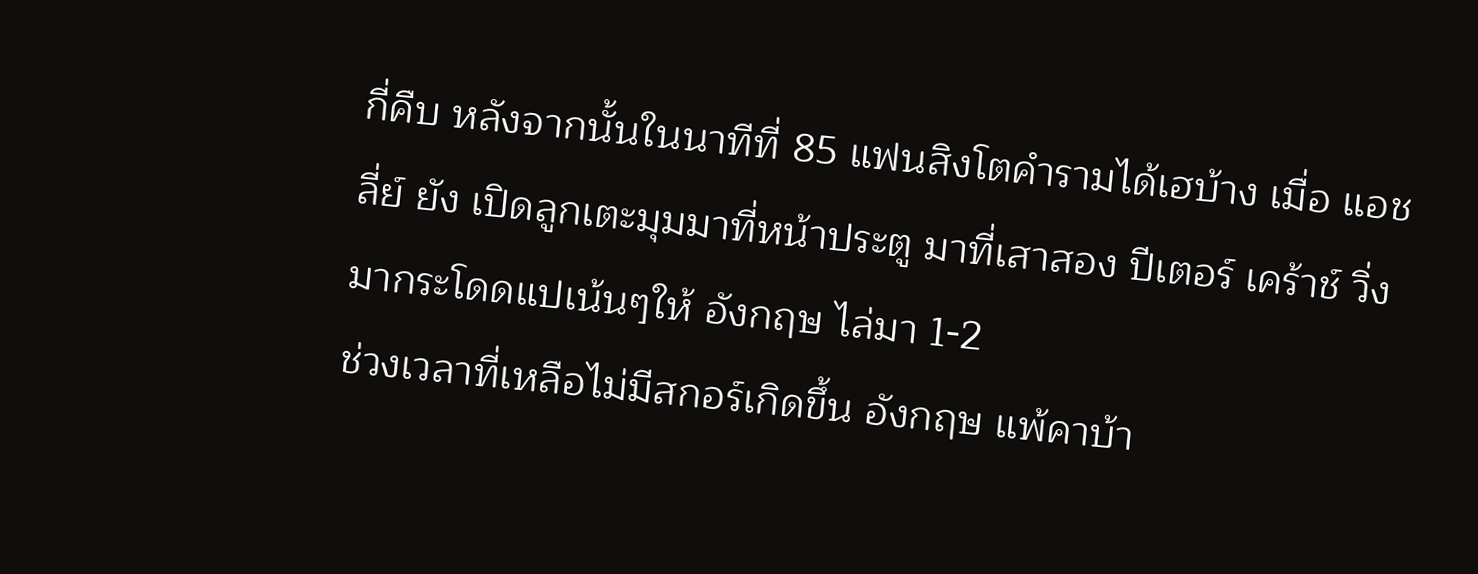กี่คืบ หลังจากนั้นในนาทีที่ 85 แฟนสิงโตคำรามได้เฮบ้าง เมื่อ แอชลี่ย์ ยัง เปิดลูกเตะมุมมาที่หน้าประตู มาที่เสาสอง ปีเตอร์ เคร้าช์ วิ่งมากระโดดแปเน้นๆให้ อังกฤษ ไล่มา 1-2
ช่วงเวลาที่เหลือไม่มีสกอร์เกิดขึ้น อังกฤษ แพ้คาบ้า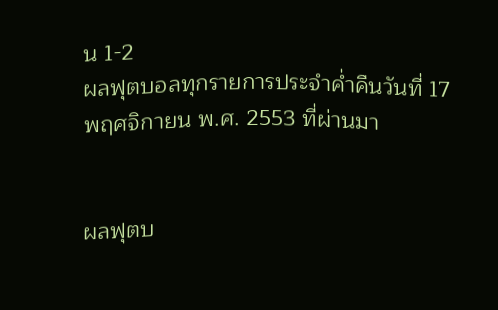น 1-2
ผลฟุตบอลทุกรายการประจำค่ำคืนวันที่ 17 พฤศจิกายน พ.ศ. 2553 ที่ผ่านมา


ผลฟุตบ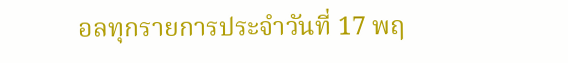อลทุกรายการประจำวันที่ 17 พฤ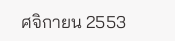ศจิกายน 2553